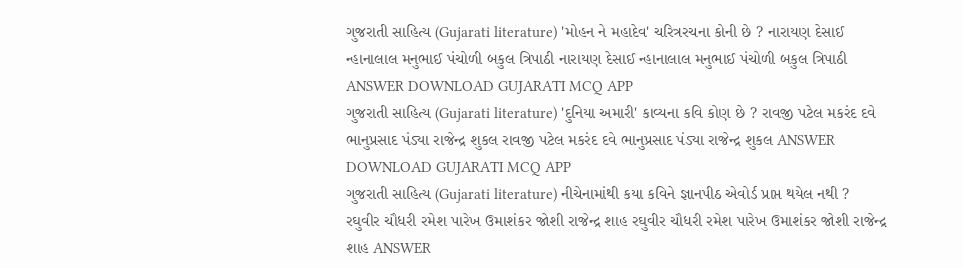ગુજરાતી સાહિત્ય (Gujarati literature) 'મોહન ને મહાદેવ' ચરિત્રરચના કોની છે ? નારાયણ દેસાઈ ન્હાનાલાલ મનુભાઈ પંચોળી બકુલ ત્રિપાઠી નારાયણ દેસાઈ ન્હાનાલાલ મનુભાઈ પંચોળી બકુલ ત્રિપાઠી ANSWER DOWNLOAD GUJARATI MCQ APP
ગુજરાતી સાહિત્ય (Gujarati literature) 'દુનિયા અમારી' કાવ્યના કવિ કોણ છે ? રાવજી પટેલ મકરંદ દવે ભાનુપ્રસાદ પંડ્યા રાજેન્દ્ર શુકલ રાવજી પટેલ મકરંદ દવે ભાનુપ્રસાદ પંડ્યા રાજેન્દ્ર શુકલ ANSWER DOWNLOAD GUJARATI MCQ APP
ગુજરાતી સાહિત્ય (Gujarati literature) નીચેનામાંથી કયા કવિને જ્ઞાનપીઠ એવોર્ડ પ્રાપ્ત થયેલ નથી ? રઘુવીર ચૌધરી રમેશ પારેખ ઉમાશંકર જોશી રાજેન્દ્ર શાહ રઘુવીર ચૌધરી રમેશ પારેખ ઉમાશંકર જોશી રાજેન્દ્ર શાહ ANSWER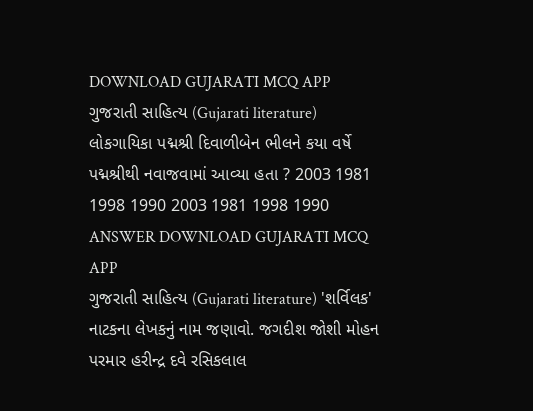DOWNLOAD GUJARATI MCQ APP
ગુજરાતી સાહિત્ય (Gujarati literature) લોકગાયિકા પદ્મશ્રી દિવાળીબેન ભીલને કયા વર્ષે પદ્મશ્રીથી નવાજવામાં આવ્યા હતા ? 2003 1981 1998 1990 2003 1981 1998 1990 ANSWER DOWNLOAD GUJARATI MCQ APP
ગુજરાતી સાહિત્ય (Gujarati literature) 'શર્વિલક' નાટકના લેખકનું નામ જણાવો. જગદીશ જોશી મોહન પરમાર હરીન્દ્ર દવે રસિકલાલ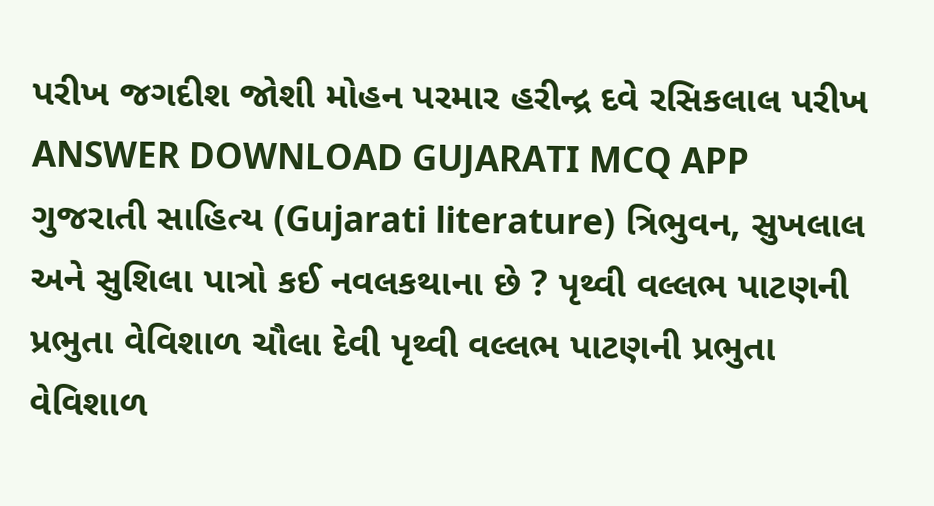પરીખ જગદીશ જોશી મોહન પરમાર હરીન્દ્ર દવે રસિકલાલ પરીખ ANSWER DOWNLOAD GUJARATI MCQ APP
ગુજરાતી સાહિત્ય (Gujarati literature) ત્રિભુવન, સુખલાલ અને સુશિલા પાત્રો કઈ નવલકથાના છે ? પૃથ્વી વલ્લભ પાટણની પ્રભુતા વેવિશાળ ચૌલા દેવી પૃથ્વી વલ્લભ પાટણની પ્રભુતા વેવિશાળ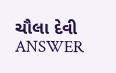ચૌલા દેવી ANSWER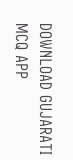DOWNLOAD GUJARATI MCQ APP